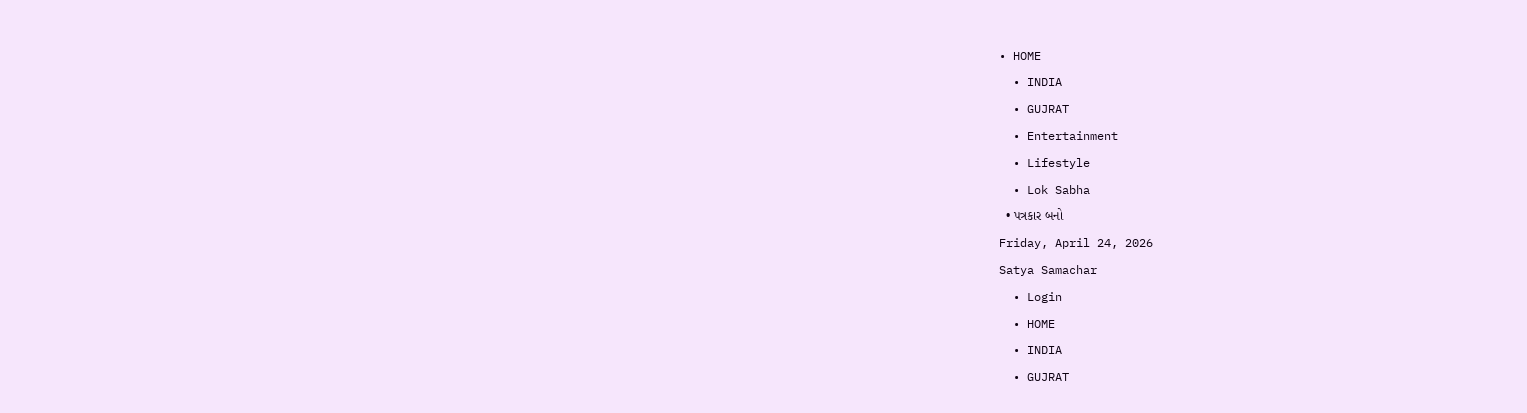• HOME
  • INDIA
  • GUJRAT
  • Entertainment
  • Lifestyle
  • Lok Sabha
  • પત્રકાર બનો
Friday, April 24, 2026
Satya Samachar
  • Login
  • HOME
  • INDIA
  • GUJRAT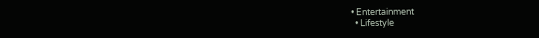• Entertainment
  • Lifestyle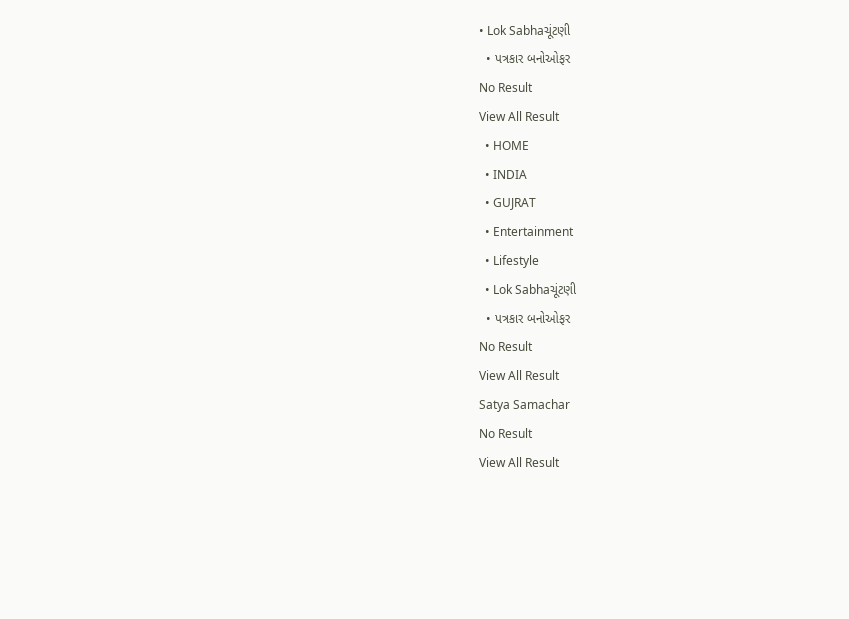• Lok Sabhaચૂંટણી
  • પત્રકાર બનોઓફર
No Result
View All Result
  • HOME
  • INDIA
  • GUJRAT
  • Entertainment
  • Lifestyle
  • Lok Sabhaચૂંટણી
  • પત્રકાર બનોઓફર
No Result
View All Result
Satya Samachar
No Result
View All Result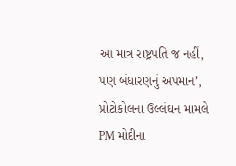આ માત્ર રાષ્ટ્રપતિ જ નહીં, પણ બંધારણનું અપમાન’, પ્રોટોકોલના ઉલ્લંઘન મામલે PM મોદીના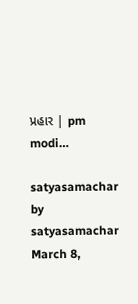પ્રહાર | pm modi…

satyasamachar by satyasamachar
March 8,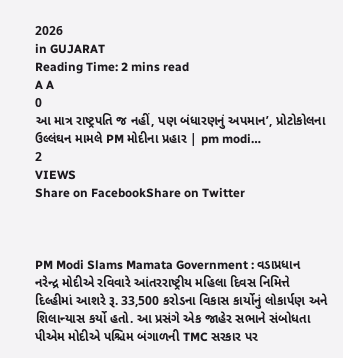2026
in GUJARAT
Reading Time: 2 mins read
A A
0
આ માત્ર રાષ્ટ્રપતિ જ નહીં, પણ બંધારણનું અપમાન’, પ્રોટોકોલના ઉલ્લંઘન મામલે PM મોદીના પ્રહાર | pm modi…
2
VIEWS
Share on FacebookShare on Twitter



PM Modi Slams Mamata Government : વડાપ્રધાન નરેન્દ્ર મોદીએ રવિવારે આંતરરાષ્ટ્રીય મહિલા દિવસ નિમિત્તે દિલ્હીમાં આશરે રૂ. 33,500 કરોડના વિકાસ કાર્યોનું લોકાર્પણ અને શિલાન્યાસ કર્યો હતો. આ પ્રસંગે એક જાહેર સભાને સંબોધતા પીએમ મોદીએ પશ્ચિમ બંગાળની TMC સરકાર પર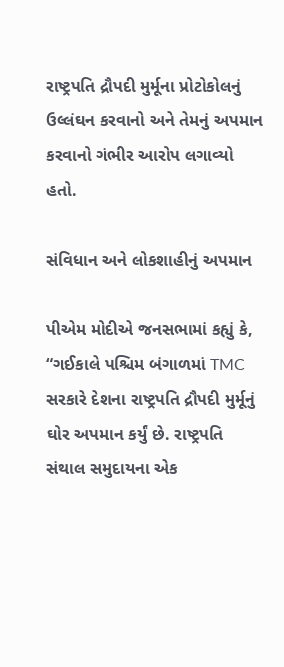રાષ્ટ્રપતિ દ્રૌપદી મુર્મૂના પ્રોટોકોલનું ઉલ્લંઘન કરવાનો અને તેમનું અપમાન કરવાનો ગંભીર આરોપ લગાવ્યો હતો.

સંવિધાન અને લોકશાહીનું અપમાન

પીએમ મોદીએ જનસભામાં કહ્યું કે, “ગઈકાલે પશ્ચિમ બંગાળમાં TMC સરકારે દેશના રાષ્ટ્રપતિ દ્રૌપદી મુર્મૂનું ઘોર અપમાન કર્યું છે. રાષ્ટ્રપતિ સંથાલ સમુદાયના એક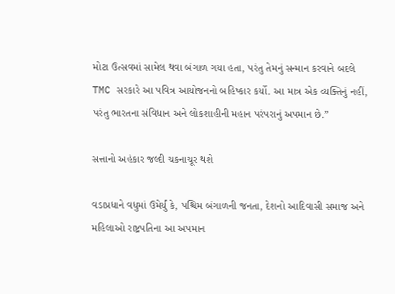મોટા ઉત્સવમાં સામેલ થવા બંગાળ ગયા હતા, પરંતુ તેમનું સન્માન કરવાને બદલે TMC સરકારે આ પવિત્ર આયોજનનો બહિષ્કાર કર્યો. આ માત્ર એક વ્યક્તિનું નહીં, પરંતુ ભારતના સંવિધાન અને લોકશાહીની મહાન પરંપરાનું અપમાન છે.”

સત્તાનો અહંકાર જલ્દી ચકનાચૂર થશે

વડાપ્રધાને વધુમાં ઉમેર્યું કે, પશ્ચિમ બંગાળની જનતા, દેશનો આદિવાસી સમાજ અને મહિલાઓ રાષ્ટ્રપતિના આ અપમાન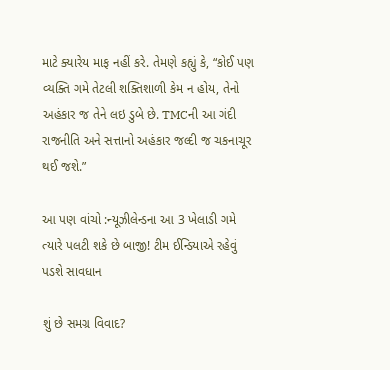માટે ક્યારેય માફ નહીં કરે. તેમણે કહ્યું કે, “કોઈ પણ વ્યક્તિ ગમે તેટલી શક્તિશાળી કેમ ન હોય, તેનો અહંકાર જ તેને લઇ ડુબે છે. TMCની આ ગંદી રાજનીતિ અને સત્તાનો અહંકાર જલ્દી જ ચકનાચૂર થઈ જશે.”

આ પણ વાંચો :ન્યૂઝીલેન્ડના આ 3 ખેલાડી ગમે ત્યારે પલટી શકે છે બાજી! ટીમ ઈન્ડિયાએ રહેવું પડશે સાવધાન

શું છે સમગ્ર વિવાદ?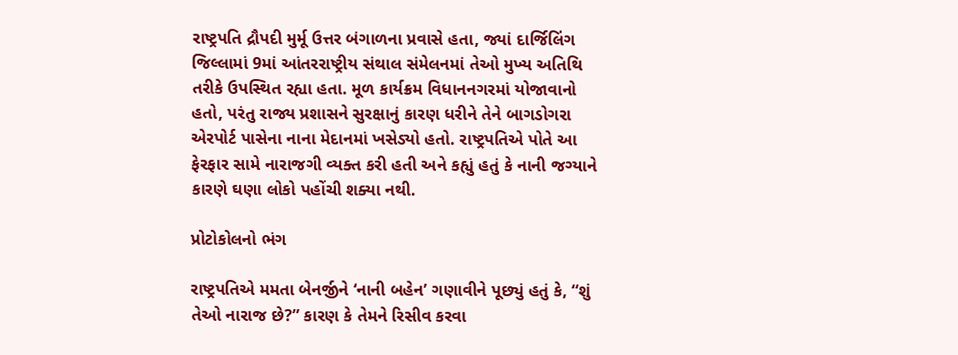રાષ્ટ્રપતિ દ્રૌપદી મુર્મૂ ઉત્તર બંગાળના પ્રવાસે હતા, જ્યાં દાર્જિલિંગ જિલ્લામાં 9માં આંતરરાષ્ટ્રીય સંથાલ સંમેલનમાં તેઓ મુખ્ય અતિથિ તરીકે ઉપસ્થિત રહ્યા હતા. મૂળ કાર્યક્રમ વિધાનનગરમાં યોજાવાનો હતો, પરંતુ રાજ્ય પ્રશાસને સુરક્ષાનું કારણ ધરીને તેને બાગડોગરા એરપોર્ટ પાસેના નાના મેદાનમાં ખસેડ્યો હતો. રાષ્ટ્રપતિએ પોતે આ ફેરફાર સામે નારાજગી વ્યક્ત કરી હતી અને કહ્યું હતું કે નાની જગ્યાને કારણે ઘણા લોકો પહોંચી શક્યા નથી.

પ્રોટોકોલનો ભંગ

રાષ્ટ્રપતિએ મમતા બેનર્જીને ‘નાની બહેન’ ગણાવીને પૂછ્યું હતું કે, “શું તેઓ નારાજ છે?” કારણ કે તેમને રિસીવ કરવા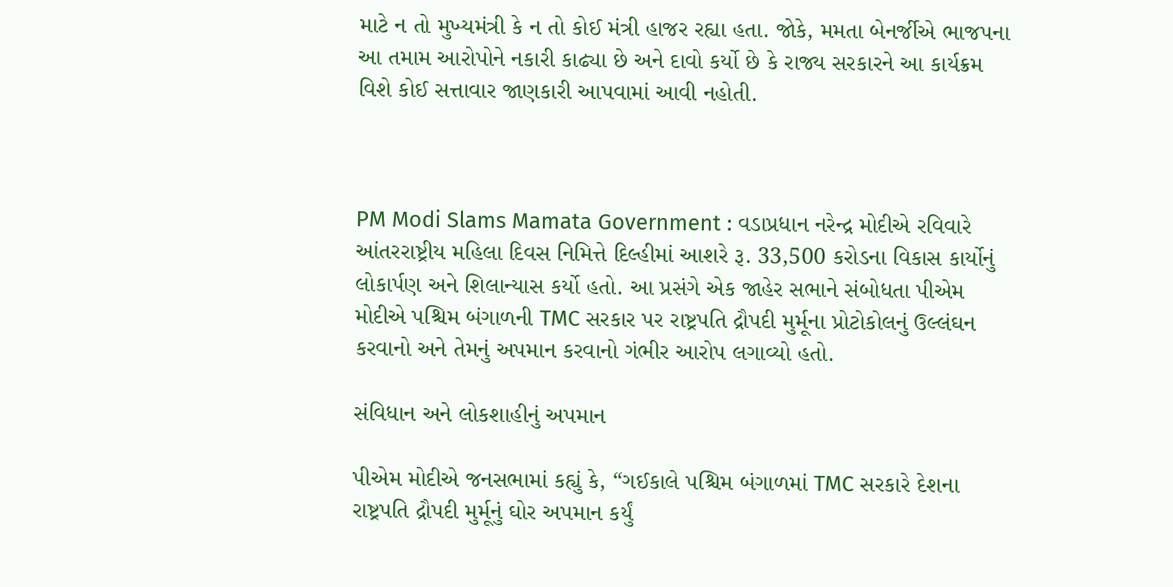માટે ન તો મુખ્યમંત્રી કે ન તો કોઈ મંત્રી હાજર રહ્યા હતા. જોકે, મમતા બેનર્જીએ ભાજપના આ તમામ આરોપોને નકારી કાઢ્યા છે અને દાવો કર્યો છે કે રાજ્ય સરકારને આ કાર્યક્રમ વિશે કોઈ સત્તાવાર જાણકારી આપવામાં આવી નહોતી.



PM Modi Slams Mamata Government : વડાપ્રધાન નરેન્દ્ર મોદીએ રવિવારે આંતરરાષ્ટ્રીય મહિલા દિવસ નિમિત્તે દિલ્હીમાં આશરે રૂ. 33,500 કરોડના વિકાસ કાર્યોનું લોકાર્પણ અને શિલાન્યાસ કર્યો હતો. આ પ્રસંગે એક જાહેર સભાને સંબોધતા પીએમ મોદીએ પશ્ચિમ બંગાળની TMC સરકાર પર રાષ્ટ્રપતિ દ્રૌપદી મુર્મૂના પ્રોટોકોલનું ઉલ્લંઘન કરવાનો અને તેમનું અપમાન કરવાનો ગંભીર આરોપ લગાવ્યો હતો.

સંવિધાન અને લોકશાહીનું અપમાન

પીએમ મોદીએ જનસભામાં કહ્યું કે, “ગઈકાલે પશ્ચિમ બંગાળમાં TMC સરકારે દેશના રાષ્ટ્રપતિ દ્રૌપદી મુર્મૂનું ઘોર અપમાન કર્યું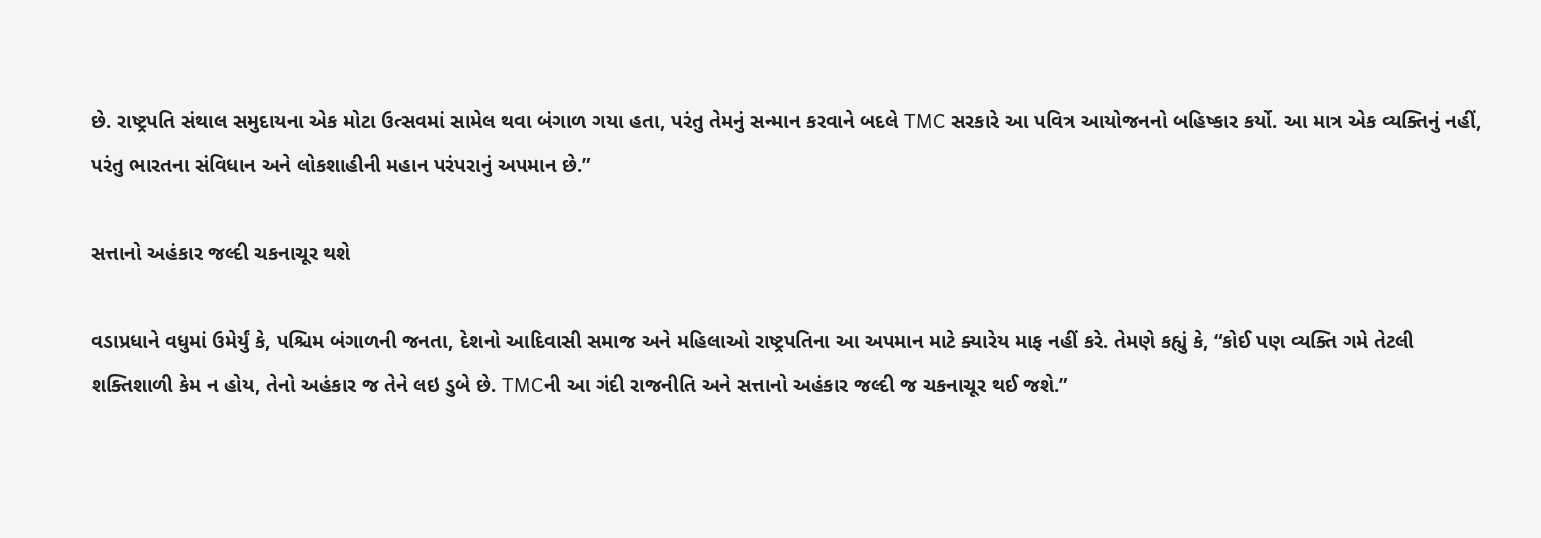છે. રાષ્ટ્રપતિ સંથાલ સમુદાયના એક મોટા ઉત્સવમાં સામેલ થવા બંગાળ ગયા હતા, પરંતુ તેમનું સન્માન કરવાને બદલે TMC સરકારે આ પવિત્ર આયોજનનો બહિષ્કાર કર્યો. આ માત્ર એક વ્યક્તિનું નહીં, પરંતુ ભારતના સંવિધાન અને લોકશાહીની મહાન પરંપરાનું અપમાન છે.”

સત્તાનો અહંકાર જલ્દી ચકનાચૂર થશે

વડાપ્રધાને વધુમાં ઉમેર્યું કે, પશ્ચિમ બંગાળની જનતા, દેશનો આદિવાસી સમાજ અને મહિલાઓ રાષ્ટ્રપતિના આ અપમાન માટે ક્યારેય માફ નહીં કરે. તેમણે કહ્યું કે, “કોઈ પણ વ્યક્તિ ગમે તેટલી શક્તિશાળી કેમ ન હોય, તેનો અહંકાર જ તેને લઇ ડુબે છે. TMCની આ ગંદી રાજનીતિ અને સત્તાનો અહંકાર જલ્દી જ ચકનાચૂર થઈ જશે.”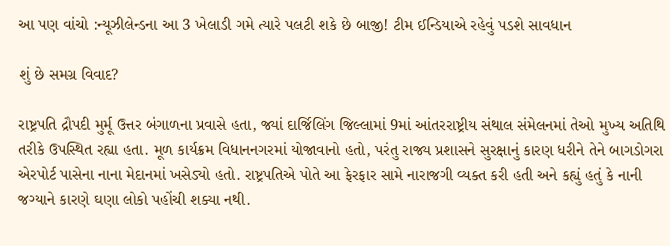આ પણ વાંચો :ન્યૂઝીલેન્ડના આ 3 ખેલાડી ગમે ત્યારે પલટી શકે છે બાજી! ટીમ ઈન્ડિયાએ રહેવું પડશે સાવધાન

શું છે સમગ્ર વિવાદ?

રાષ્ટ્રપતિ દ્રૌપદી મુર્મૂ ઉત્તર બંગાળના પ્રવાસે હતા, જ્યાં દાર્જિલિંગ જિલ્લામાં 9માં આંતરરાષ્ટ્રીય સંથાલ સંમેલનમાં તેઓ મુખ્ય અતિથિ તરીકે ઉપસ્થિત રહ્યા હતા. મૂળ કાર્યક્રમ વિધાનનગરમાં યોજાવાનો હતો, પરંતુ રાજ્ય પ્રશાસને સુરક્ષાનું કારણ ધરીને તેને બાગડોગરા એરપોર્ટ પાસેના નાના મેદાનમાં ખસેડ્યો હતો. રાષ્ટ્રપતિએ પોતે આ ફેરફાર સામે નારાજગી વ્યક્ત કરી હતી અને કહ્યું હતું કે નાની જગ્યાને કારણે ઘણા લોકો પહોંચી શક્યા નથી.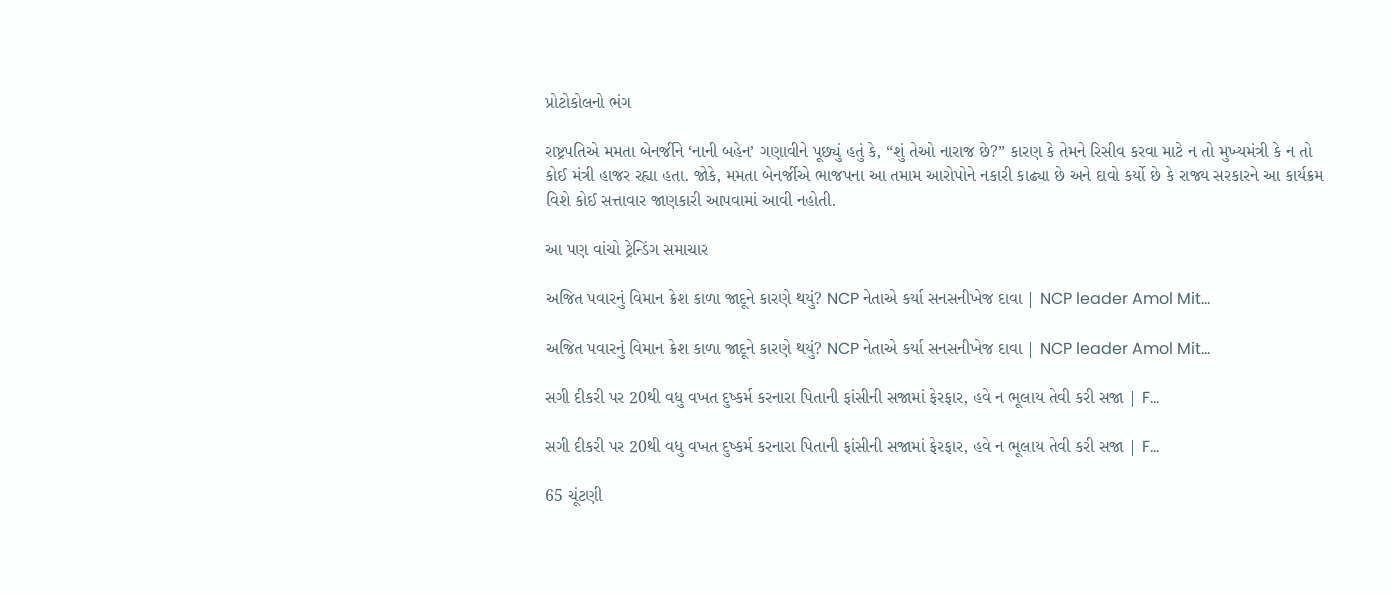પ્રોટોકોલનો ભંગ

રાષ્ટ્રપતિએ મમતા બેનર્જીને ‘નાની બહેન’ ગણાવીને પૂછ્યું હતું કે, “શું તેઓ નારાજ છે?” કારણ કે તેમને રિસીવ કરવા માટે ન તો મુખ્યમંત્રી કે ન તો કોઈ મંત્રી હાજર રહ્યા હતા. જોકે, મમતા બેનર્જીએ ભાજપના આ તમામ આરોપોને નકારી કાઢ્યા છે અને દાવો કર્યો છે કે રાજ્ય સરકારને આ કાર્યક્રમ વિશે કોઈ સત્તાવાર જાણકારી આપવામાં આવી નહોતી.

આ પણ વાંચો ટ્રેન્ડિંગ સમાચાર

અજિત પવારનું વિમાન ક્રેશ કાળા જાદૂને કારણે થયું? NCP નેતાએ કર્યા સનસનીખેજ દાવા | NCP leader Amol Mit…

અજિત પવારનું વિમાન ક્રેશ કાળા જાદૂને કારણે થયું? NCP નેતાએ કર્યા સનસનીખેજ દાવા | NCP leader Amol Mit…

સગી દીકરી પર 20થી વધુ વખત દુષ્કર્મ કરનારા પિતાની ફાંસીની સજામાં ફેરફાર, હવે ન ભૂલાય તેવી કરી સજા | F…

સગી દીકરી પર 20થી વધુ વખત દુષ્કર્મ કરનારા પિતાની ફાંસીની સજામાં ફેરફાર, હવે ન ભૂલાય તેવી કરી સજા | F…

65 ચૂંટણી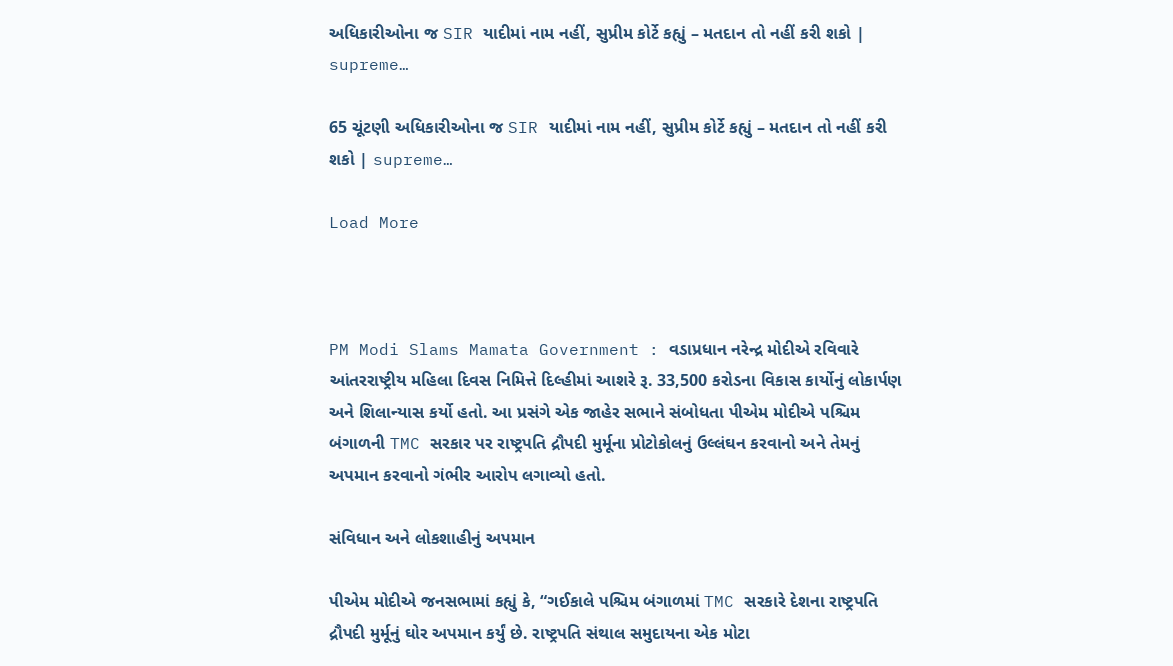અધિકારીઓના જ SIR યાદીમાં નામ નહીં, સુપ્રીમ કોર્ટે કહ્યું – મતદાન તો નહીં કરી શકો | supreme…

65 ચૂંટણી અધિકારીઓના જ SIR યાદીમાં નામ નહીં, સુપ્રીમ કોર્ટે કહ્યું – મતદાન તો નહીં કરી શકો | supreme…

Load More



PM Modi Slams Mamata Government : વડાપ્રધાન નરેન્દ્ર મોદીએ રવિવારે આંતરરાષ્ટ્રીય મહિલા દિવસ નિમિત્તે દિલ્હીમાં આશરે રૂ. 33,500 કરોડના વિકાસ કાર્યોનું લોકાર્પણ અને શિલાન્યાસ કર્યો હતો. આ પ્રસંગે એક જાહેર સભાને સંબોધતા પીએમ મોદીએ પશ્ચિમ બંગાળની TMC સરકાર પર રાષ્ટ્રપતિ દ્રૌપદી મુર્મૂના પ્રોટોકોલનું ઉલ્લંઘન કરવાનો અને તેમનું અપમાન કરવાનો ગંભીર આરોપ લગાવ્યો હતો.

સંવિધાન અને લોકશાહીનું અપમાન

પીએમ મોદીએ જનસભામાં કહ્યું કે, “ગઈકાલે પશ્ચિમ બંગાળમાં TMC સરકારે દેશના રાષ્ટ્રપતિ દ્રૌપદી મુર્મૂનું ઘોર અપમાન કર્યું છે. રાષ્ટ્રપતિ સંથાલ સમુદાયના એક મોટા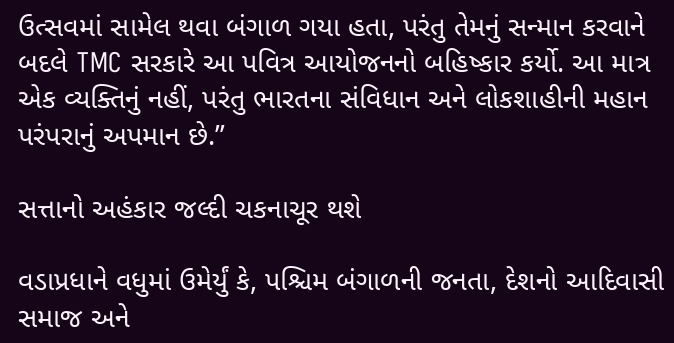ઉત્સવમાં સામેલ થવા બંગાળ ગયા હતા, પરંતુ તેમનું સન્માન કરવાને બદલે TMC સરકારે આ પવિત્ર આયોજનનો બહિષ્કાર કર્યો. આ માત્ર એક વ્યક્તિનું નહીં, પરંતુ ભારતના સંવિધાન અને લોકશાહીની મહાન પરંપરાનું અપમાન છે.”

સત્તાનો અહંકાર જલ્દી ચકનાચૂર થશે

વડાપ્રધાને વધુમાં ઉમેર્યું કે, પશ્ચિમ બંગાળની જનતા, દેશનો આદિવાસી સમાજ અને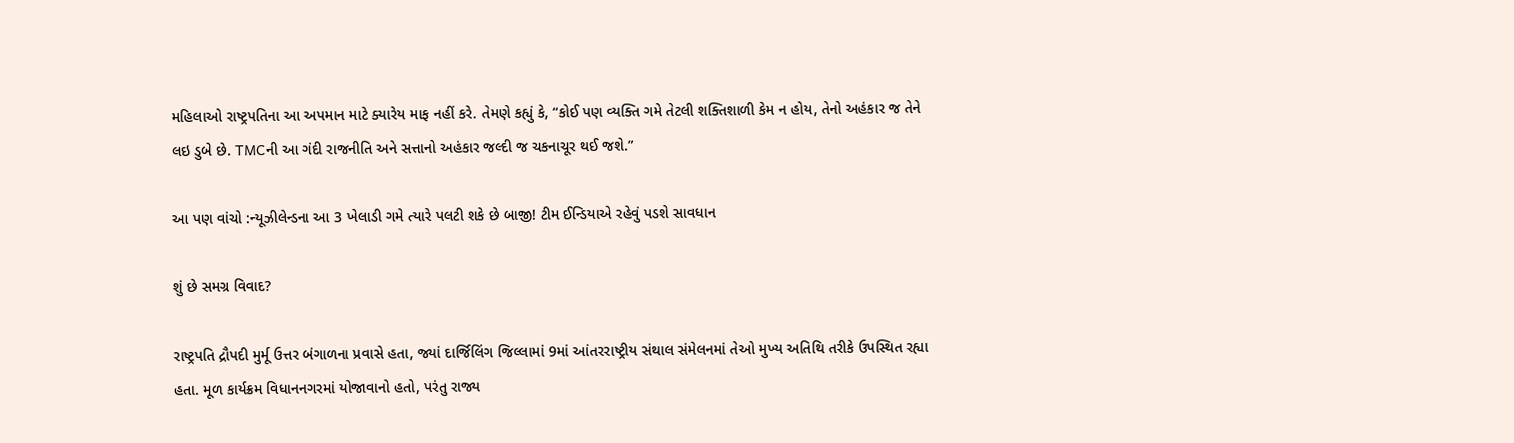મહિલાઓ રાષ્ટ્રપતિના આ અપમાન માટે ક્યારેય માફ નહીં કરે. તેમણે કહ્યું કે, “કોઈ પણ વ્યક્તિ ગમે તેટલી શક્તિશાળી કેમ ન હોય, તેનો અહંકાર જ તેને લઇ ડુબે છે. TMCની આ ગંદી રાજનીતિ અને સત્તાનો અહંકાર જલ્દી જ ચકનાચૂર થઈ જશે.”

આ પણ વાંચો :ન્યૂઝીલેન્ડના આ 3 ખેલાડી ગમે ત્યારે પલટી શકે છે બાજી! ટીમ ઈન્ડિયાએ રહેવું પડશે સાવધાન

શું છે સમગ્ર વિવાદ?

રાષ્ટ્રપતિ દ્રૌપદી મુર્મૂ ઉત્તર બંગાળના પ્રવાસે હતા, જ્યાં દાર્જિલિંગ જિલ્લામાં 9માં આંતરરાષ્ટ્રીય સંથાલ સંમેલનમાં તેઓ મુખ્ય અતિથિ તરીકે ઉપસ્થિત રહ્યા હતા. મૂળ કાર્યક્રમ વિધાનનગરમાં યોજાવાનો હતો, પરંતુ રાજ્ય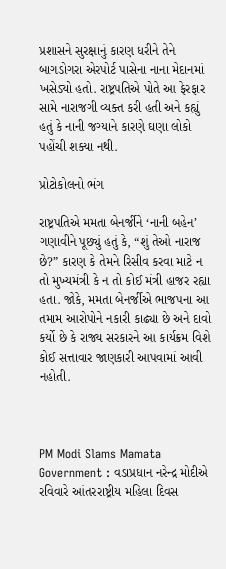પ્રશાસને સુરક્ષાનું કારણ ધરીને તેને બાગડોગરા એરપોર્ટ પાસેના નાના મેદાનમાં ખસેડ્યો હતો. રાષ્ટ્રપતિએ પોતે આ ફેરફાર સામે નારાજગી વ્યક્ત કરી હતી અને કહ્યું હતું કે નાની જગ્યાને કારણે ઘણા લોકો પહોંચી શક્યા નથી.

પ્રોટોકોલનો ભંગ

રાષ્ટ્રપતિએ મમતા બેનર્જીને ‘નાની બહેન’ ગણાવીને પૂછ્યું હતું કે, “શું તેઓ નારાજ છે?” કારણ કે તેમને રિસીવ કરવા માટે ન તો મુખ્યમંત્રી કે ન તો કોઈ મંત્રી હાજર રહ્યા હતા. જોકે, મમતા બેનર્જીએ ભાજપના આ તમામ આરોપોને નકારી કાઢ્યા છે અને દાવો કર્યો છે કે રાજ્ય સરકારને આ કાર્યક્રમ વિશે કોઈ સત્તાવાર જાણકારી આપવામાં આવી નહોતી.



PM Modi Slams Mamata Government : વડાપ્રધાન નરેન્દ્ર મોદીએ રવિવારે આંતરરાષ્ટ્રીય મહિલા દિવસ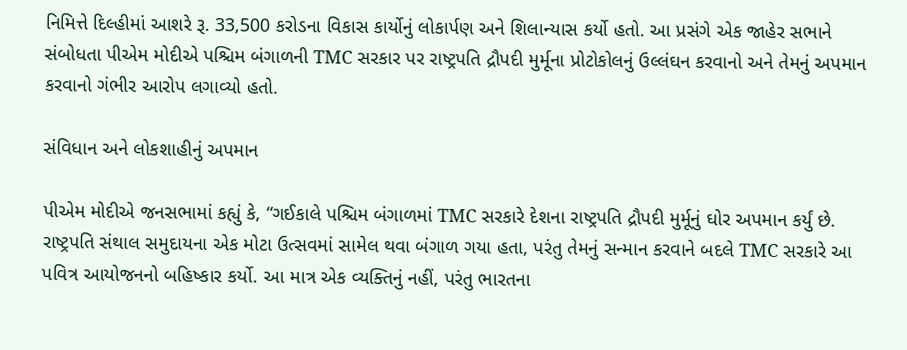નિમિત્તે દિલ્હીમાં આશરે રૂ. 33,500 કરોડના વિકાસ કાર્યોનું લોકાર્પણ અને શિલાન્યાસ કર્યો હતો. આ પ્રસંગે એક જાહેર સભાને સંબોધતા પીએમ મોદીએ પશ્ચિમ બંગાળની TMC સરકાર પર રાષ્ટ્રપતિ દ્રૌપદી મુર્મૂના પ્રોટોકોલનું ઉલ્લંઘન કરવાનો અને તેમનું અપમાન કરવાનો ગંભીર આરોપ લગાવ્યો હતો.

સંવિધાન અને લોકશાહીનું અપમાન

પીએમ મોદીએ જનસભામાં કહ્યું કે, “ગઈકાલે પશ્ચિમ બંગાળમાં TMC સરકારે દેશના રાષ્ટ્રપતિ દ્રૌપદી મુર્મૂનું ઘોર અપમાન કર્યું છે. રાષ્ટ્રપતિ સંથાલ સમુદાયના એક મોટા ઉત્સવમાં સામેલ થવા બંગાળ ગયા હતા, પરંતુ તેમનું સન્માન કરવાને બદલે TMC સરકારે આ પવિત્ર આયોજનનો બહિષ્કાર કર્યો. આ માત્ર એક વ્યક્તિનું નહીં, પરંતુ ભારતના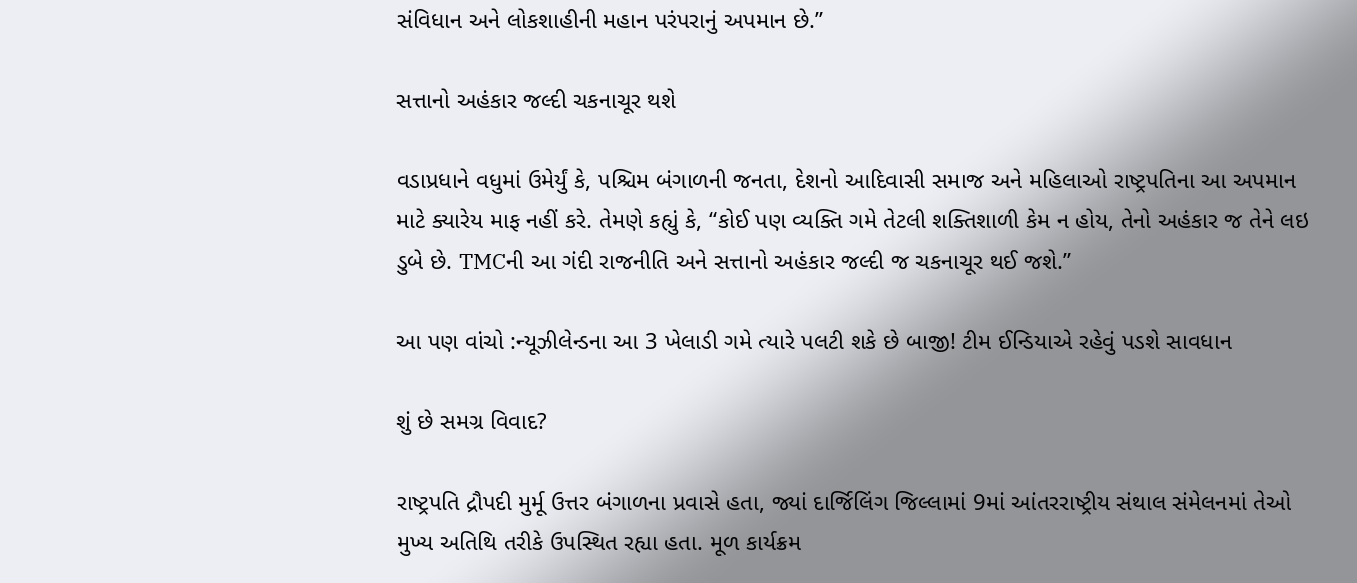સંવિધાન અને લોકશાહીની મહાન પરંપરાનું અપમાન છે.”

સત્તાનો અહંકાર જલ્દી ચકનાચૂર થશે

વડાપ્રધાને વધુમાં ઉમેર્યું કે, પશ્ચિમ બંગાળની જનતા, દેશનો આદિવાસી સમાજ અને મહિલાઓ રાષ્ટ્રપતિના આ અપમાન માટે ક્યારેય માફ નહીં કરે. તેમણે કહ્યું કે, “કોઈ પણ વ્યક્તિ ગમે તેટલી શક્તિશાળી કેમ ન હોય, તેનો અહંકાર જ તેને લઇ ડુબે છે. TMCની આ ગંદી રાજનીતિ અને સત્તાનો અહંકાર જલ્દી જ ચકનાચૂર થઈ જશે.”

આ પણ વાંચો :ન્યૂઝીલેન્ડના આ 3 ખેલાડી ગમે ત્યારે પલટી શકે છે બાજી! ટીમ ઈન્ડિયાએ રહેવું પડશે સાવધાન

શું છે સમગ્ર વિવાદ?

રાષ્ટ્રપતિ દ્રૌપદી મુર્મૂ ઉત્તર બંગાળના પ્રવાસે હતા, જ્યાં દાર્જિલિંગ જિલ્લામાં 9માં આંતરરાષ્ટ્રીય સંથાલ સંમેલનમાં તેઓ મુખ્ય અતિથિ તરીકે ઉપસ્થિત રહ્યા હતા. મૂળ કાર્યક્રમ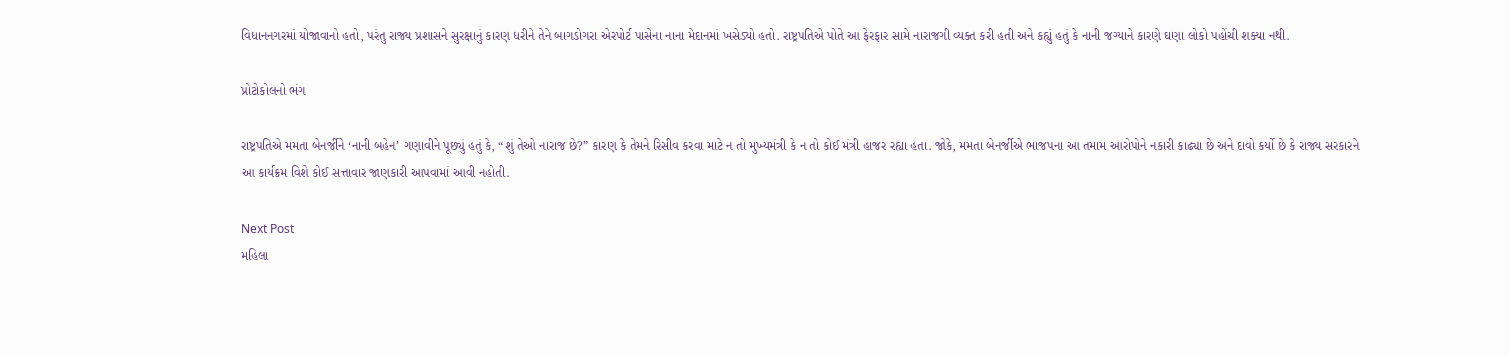વિધાનનગરમાં યોજાવાનો હતો, પરંતુ રાજ્ય પ્રશાસને સુરક્ષાનું કારણ ધરીને તેને બાગડોગરા એરપોર્ટ પાસેના નાના મેદાનમાં ખસેડ્યો હતો. રાષ્ટ્રપતિએ પોતે આ ફેરફાર સામે નારાજગી વ્યક્ત કરી હતી અને કહ્યું હતું કે નાની જગ્યાને કારણે ઘણા લોકો પહોંચી શક્યા નથી.

પ્રોટોકોલનો ભંગ

રાષ્ટ્રપતિએ મમતા બેનર્જીને ‘નાની બહેન’ ગણાવીને પૂછ્યું હતું કે, “શું તેઓ નારાજ છે?” કારણ કે તેમને રિસીવ કરવા માટે ન તો મુખ્યમંત્રી કે ન તો કોઈ મંત્રી હાજર રહ્યા હતા. જોકે, મમતા બેનર્જીએ ભાજપના આ તમામ આરોપોને નકારી કાઢ્યા છે અને દાવો કર્યો છે કે રાજ્ય સરકારને આ કાર્યક્રમ વિશે કોઈ સત્તાવાર જાણકારી આપવામાં આવી નહોતી.

Next Post
મહિલા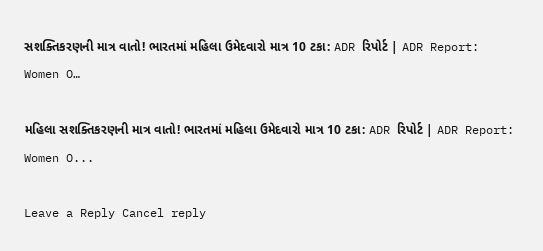સશક્તિકરણની માત્ર વાતો! ભારતમાં મહિલા ઉમેદવારો માત્ર 10 ટકા: ADR રિપોર્ટ | ADR Report: Women O…

મહિલા સશક્તિકરણની માત્ર વાતો! ભારતમાં મહિલા ઉમેદવારો માત્ર 10 ટકા: ADR રિપોર્ટ | ADR Report: Women O...

Leave a Reply Cancel reply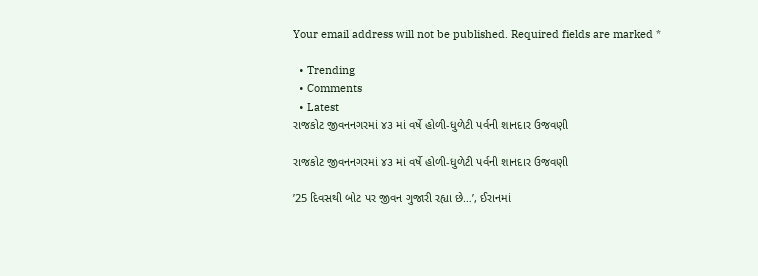Your email address will not be published. Required fields are marked *

  • Trending
  • Comments
  • Latest
રાજકોટ જીવનનગરમાં ૪૩ માં વર્ષે હોળી-ધુળેટી પર્વની શાનદાર ઉજવણી

રાજકોટ જીવનનગરમાં ૪૩ માં વર્ષે હોળી-ધુળેટી પર્વની શાનદાર ઉજવણી

’25 દિવસથી બોટ પર જીવન ગુજારી રહ્યા છે…’, ઈરાનમાં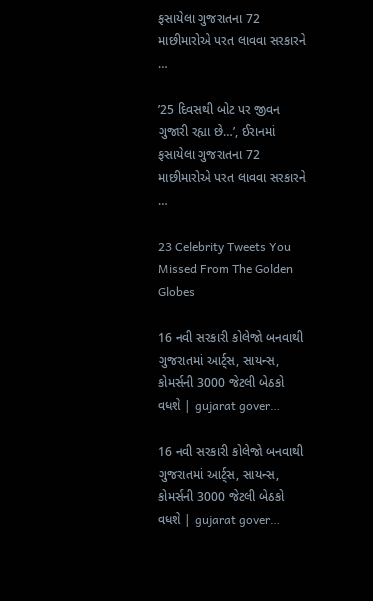ફસાયેલા ગુજરાતના 72 માછીમારોએ પરત લાવવા સરકારને …

’25 દિવસથી બોટ પર જીવન ગુજારી રહ્યા છે…’, ઈરાનમાં ફસાયેલા ગુજરાતના 72 માછીમારોએ પરત લાવવા સરકારને …

23 Celebrity Tweets You Missed From The Golden Globes

16 નવી સરકારી કોલેજો બનવાથી ગુજરાતમાં આર્ટ્સ, સાયન્સ, કોમર્સની 3000 જેટલી બેઠકો વધશે | gujarat gover…

16 નવી સરકારી કોલેજો બનવાથી ગુજરાતમાં આર્ટ્સ, સાયન્સ, કોમર્સની 3000 જેટલી બેઠકો વધશે | gujarat gover…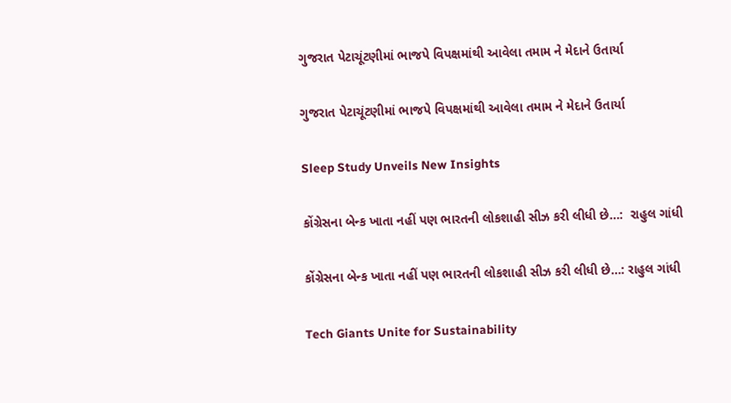ગુજરાત પેટાચૂંટણીમાં ભાજપે વિપક્ષમાંથી આવેલા તમામ ને મેદાને ઉતાર્યા

ગુજરાત પેટાચૂંટણીમાં ભાજપે વિપક્ષમાંથી આવેલા તમામ ને મેદાને ઉતાર્યા

Sleep Study Unveils New Insights

કોંગ્રેસના બેન્ક ખાતા નહીં પણ ભારતની લોકશાહી સીઝ કરી લીધી છે…:  રાહુલ ગાંધી

કોંગ્રેસના બેન્ક ખાતા નહીં પણ ભારતની લોકશાહી સીઝ કરી લીધી છે…: રાહુલ ગાંધી

Tech Giants Unite for Sustainability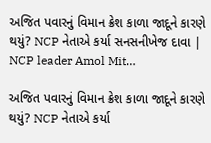અજિત પવારનું વિમાન ક્રેશ કાળા જાદૂને કારણે થયું? NCP નેતાએ કર્યા સનસનીખેજ દાવા | NCP leader Amol Mit…

અજિત પવારનું વિમાન ક્રેશ કાળા જાદૂને કારણે થયું? NCP નેતાએ કર્યા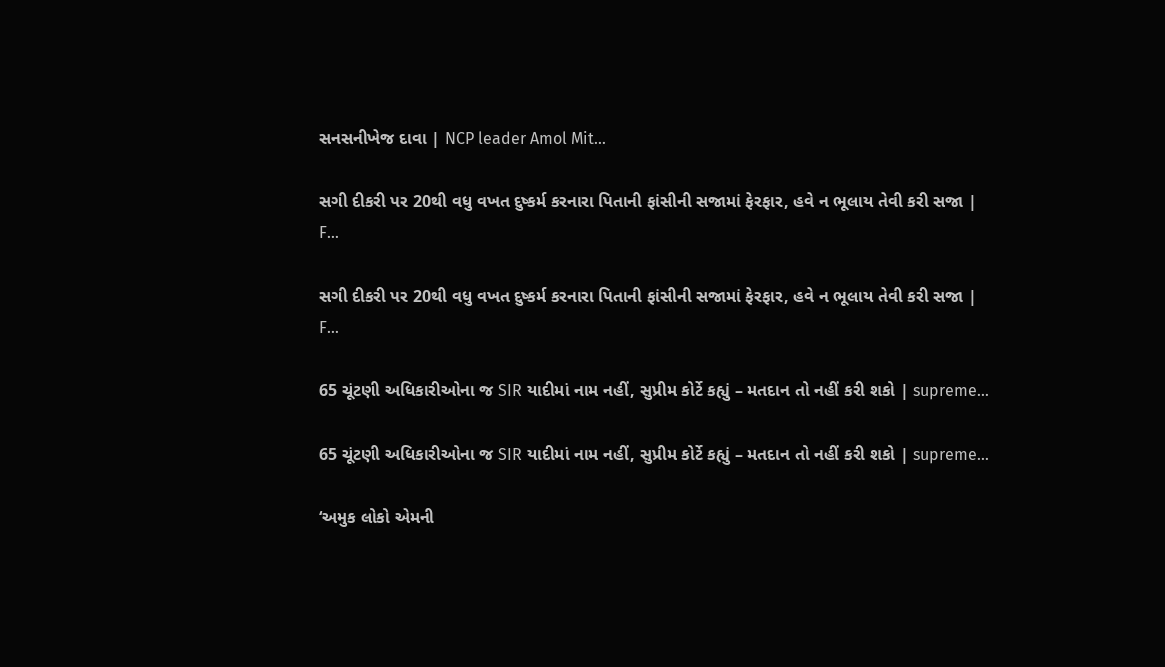સનસનીખેજ દાવા | NCP leader Amol Mit…

સગી દીકરી પર 20થી વધુ વખત દુષ્કર્મ કરનારા પિતાની ફાંસીની સજામાં ફેરફાર, હવે ન ભૂલાય તેવી કરી સજા | F…

સગી દીકરી પર 20થી વધુ વખત દુષ્કર્મ કરનારા પિતાની ફાંસીની સજામાં ફેરફાર, હવે ન ભૂલાય તેવી કરી સજા | F…

65 ચૂંટણી અધિકારીઓના જ SIR યાદીમાં નામ નહીં, સુપ્રીમ કોર્ટે કહ્યું – મતદાન તો નહીં કરી શકો | supreme…

65 ચૂંટણી અધિકારીઓના જ SIR યાદીમાં નામ નહીં, સુપ્રીમ કોર્ટે કહ્યું – મતદાન તો નહીં કરી શકો | supreme…

‘અમુક લોકો એમની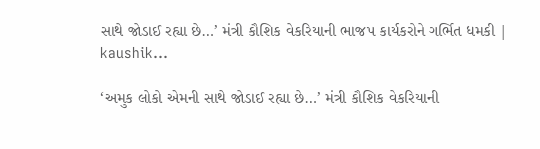સાથે જોડાઈ રહ્યા છે…’ મંત્રી કૌશિક વેકરિયાની ભાજપ કાર્યકરોને ગર્ભિત ધમકી | kaushik…

‘અમુક લોકો એમની સાથે જોડાઈ રહ્યા છે…’ મંત્રી કૌશિક વેકરિયાની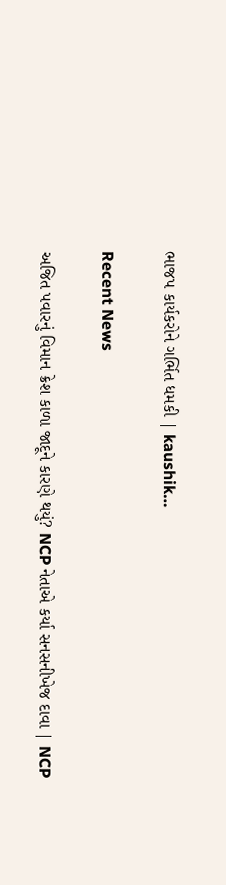ભાજપ કાર્યકરોને ગર્ભિત ધમકી | kaushik…

Recent News

અજિત પવારનું વિમાન ક્રેશ કાળા જાદૂને કારણે થયું? NCP નેતાએ કર્યા સનસનીખેજ દાવા | NCP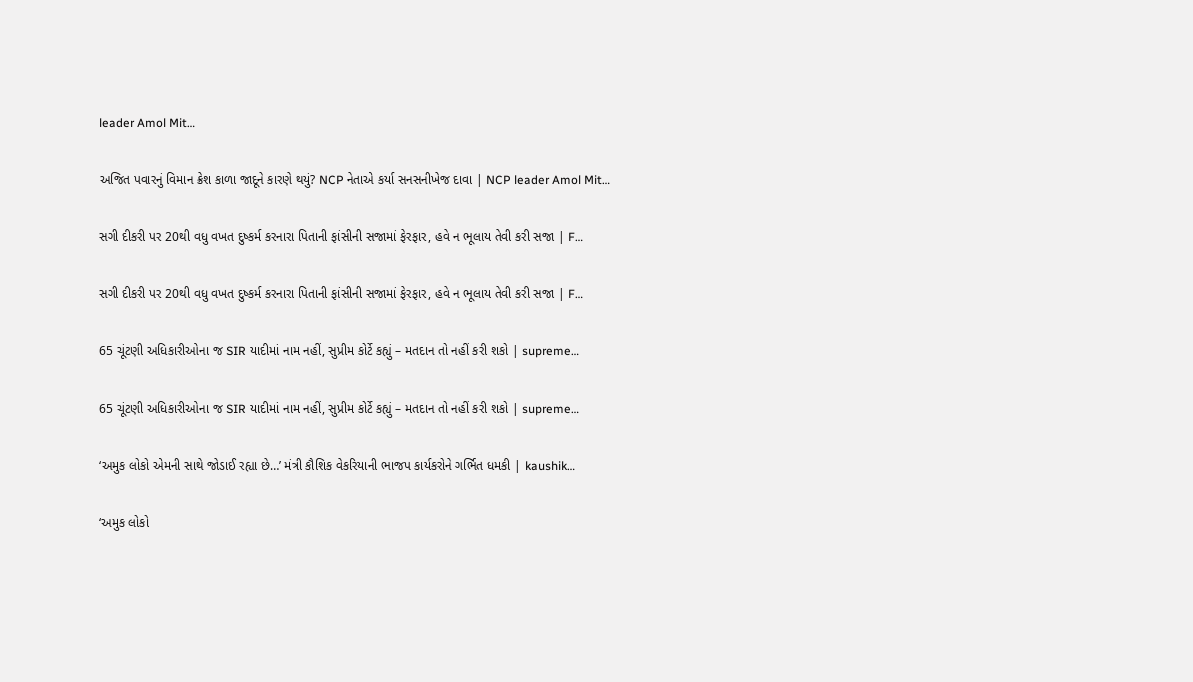leader Amol Mit…

અજિત પવારનું વિમાન ક્રેશ કાળા જાદૂને કારણે થયું? NCP નેતાએ કર્યા સનસનીખેજ દાવા | NCP leader Amol Mit…

સગી દીકરી પર 20થી વધુ વખત દુષ્કર્મ કરનારા પિતાની ફાંસીની સજામાં ફેરફાર, હવે ન ભૂલાય તેવી કરી સજા | F…

સગી દીકરી પર 20થી વધુ વખત દુષ્કર્મ કરનારા પિતાની ફાંસીની સજામાં ફેરફાર, હવે ન ભૂલાય તેવી કરી સજા | F…

65 ચૂંટણી અધિકારીઓના જ SIR યાદીમાં નામ નહીં, સુપ્રીમ કોર્ટે કહ્યું – મતદાન તો નહીં કરી શકો | supreme…

65 ચૂંટણી અધિકારીઓના જ SIR યાદીમાં નામ નહીં, સુપ્રીમ કોર્ટે કહ્યું – મતદાન તો નહીં કરી શકો | supreme…

‘અમુક લોકો એમની સાથે જોડાઈ રહ્યા છે…’ મંત્રી કૌશિક વેકરિયાની ભાજપ કાર્યકરોને ગર્ભિત ધમકી | kaushik…

‘અમુક લોકો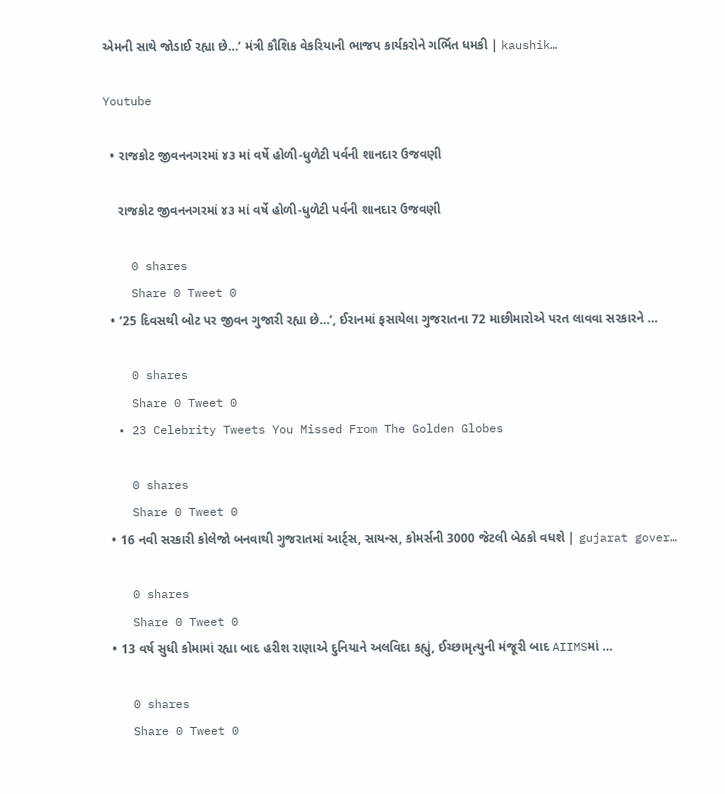એમની સાથે જોડાઈ રહ્યા છે…’ મંત્રી કૌશિક વેકરિયાની ભાજપ કાર્યકરોને ગર્ભિત ધમકી | kaushik…

Youtube

  • રાજકોટ જીવનનગરમાં ૪૩ માં વર્ષે હોળી-ધુળેટી પર્વની શાનદાર ઉજવણી

    રાજકોટ જીવનનગરમાં ૪૩ માં વર્ષે હોળી-ધુળેટી પર્વની શાનદાર ઉજવણી

    0 shares
    Share 0 Tweet 0
  • ’25 દિવસથી બોટ પર જીવન ગુજારી રહ્યા છે…’, ઈરાનમાં ફસાયેલા ગુજરાતના 72 માછીમારોએ પરત લાવવા સરકારને …

    0 shares
    Share 0 Tweet 0
  • 23 Celebrity Tweets You Missed From The Golden Globes

    0 shares
    Share 0 Tweet 0
  • 16 નવી સરકારી કોલેજો બનવાથી ગુજરાતમાં આર્ટ્સ, સાયન્સ, કોમર્સની 3000 જેટલી બેઠકો વધશે | gujarat gover…

    0 shares
    Share 0 Tweet 0
  • 13 વર્ષ સુધી કોમામાં રહ્યા બાદ હરીશ રાણાએ દુનિયાને અલવિદા કહ્યું, ઈચ્છામૃત્યુની મંજૂરી બાદ AIIMSમાં …

    0 shares
    Share 0 Tweet 0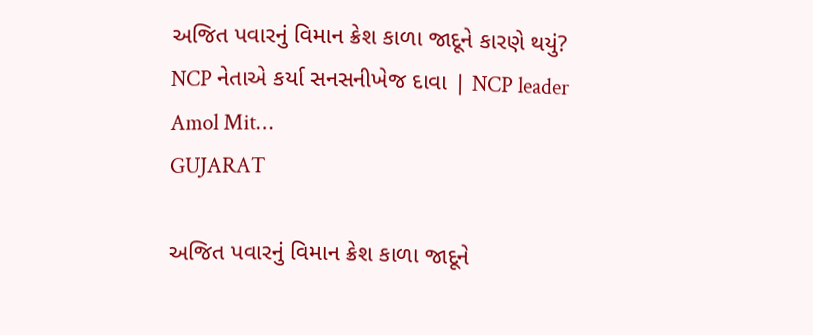અજિત પવારનું વિમાન ક્રેશ કાળા જાદૂને કારણે થયું? NCP નેતાએ કર્યા સનસનીખેજ દાવા | NCP leader Amol Mit…
GUJARAT

અજિત પવારનું વિમાન ક્રેશ કાળા જાદૂને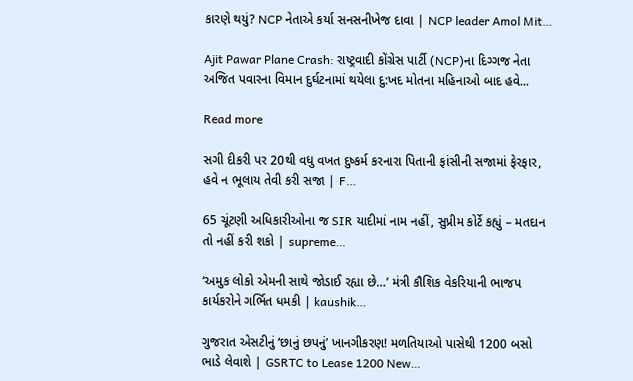કારણે થયું? NCP નેતાએ કર્યા સનસનીખેજ દાવા | NCP leader Amol Mit…

Ajit Pawar Plane Crash: રાષ્ટ્રવાદી કોંગ્રેસ પાર્ટી (NCP)ના દિગ્ગજ નેતા અજિત પવારના વિમાન દુર્ઘટનામાં થયેલા દુ:ખદ મોતના મહિનાઓ બાદ હવે...

Read more

સગી દીકરી પર 20થી વધુ વખત દુષ્કર્મ કરનારા પિતાની ફાંસીની સજામાં ફેરફાર, હવે ન ભૂલાય તેવી કરી સજા | F…

65 ચૂંટણી અધિકારીઓના જ SIR યાદીમાં નામ નહીં, સુપ્રીમ કોર્ટે કહ્યું – મતદાન તો નહીં કરી શકો | supreme…

‘અમુક લોકો એમની સાથે જોડાઈ રહ્યા છે…’ મંત્રી કૌશિક વેકરિયાની ભાજપ કાર્યકરોને ગર્ભિત ધમકી | kaushik…

ગુજરાત એસટીનું ‘છાનું છપનું’ ખાનગીકરણ! મળતિયાઓ પાસેથી 1200 બસો ભાડે લેવાશે | GSRTC to Lease 1200 New…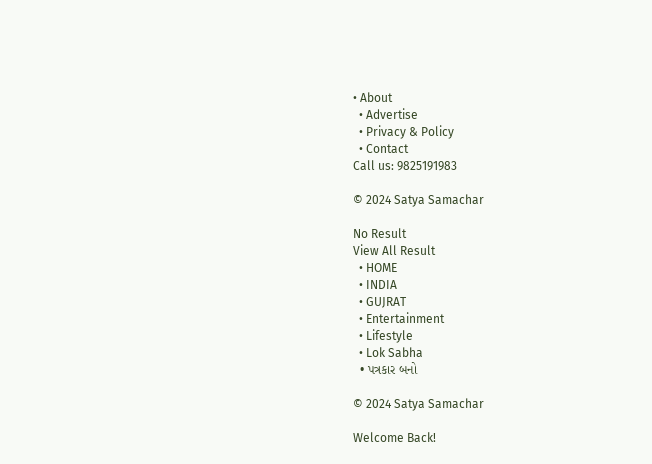• About
  • Advertise
  • Privacy & Policy
  • Contact
Call us: 9825191983

© 2024 Satya Samachar

No Result
View All Result
  • HOME
  • INDIA
  • GUJRAT
  • Entertainment
  • Lifestyle
  • Lok Sabha
  • પત્રકાર બનો

© 2024 Satya Samachar

Welcome Back!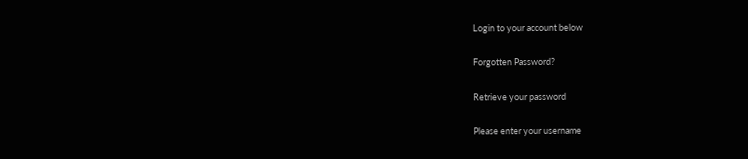Login to your account below

Forgotten Password?

Retrieve your password

Please enter your username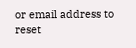or email address to reset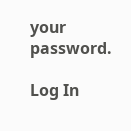your password.

Log In